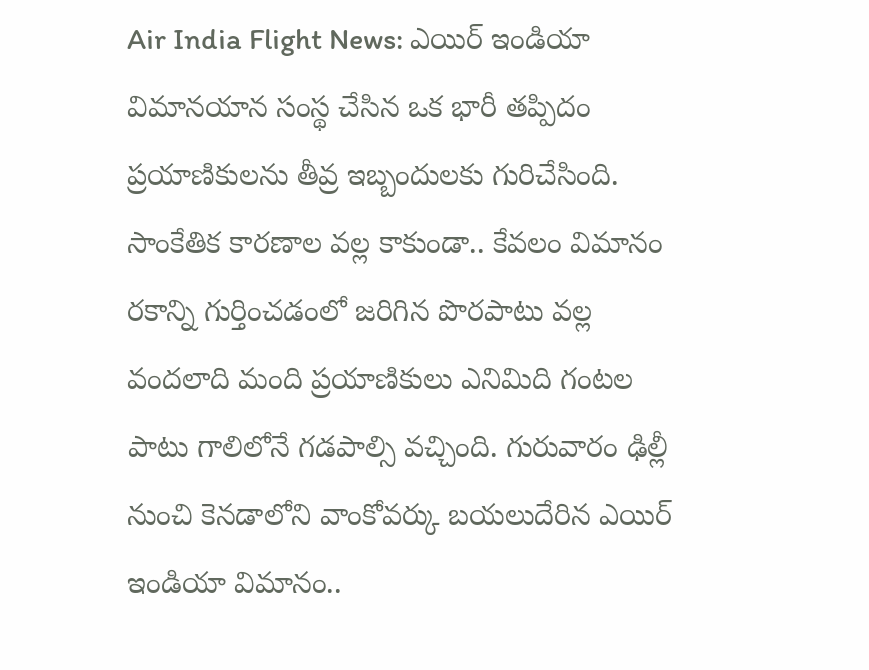Air India Flight News: ఎయిర్ ఇండియా విమానయాన సంస్థ చేసిన ఒక భారీ తప్పిదం ప్రయాణికులను తీవ్ర ఇబ్బందులకు గురిచేసింది. సాంకేతిక కారణాల వల్ల కాకుండా.. కేవలం విమానం రకాన్ని గుర్తించడంలో జరిగిన పొరపాటు వల్ల వందలాది మంది ప్రయాణికులు ఎనిమిది గంటల పాటు గాలిలోనే గడపాల్సి వచ్చింది. గురువారం ఢిల్లీ నుంచి కెనడాలోని వాంకోవర్కు బయలుదేరిన ఎయిర్ ఇండియా విమానం..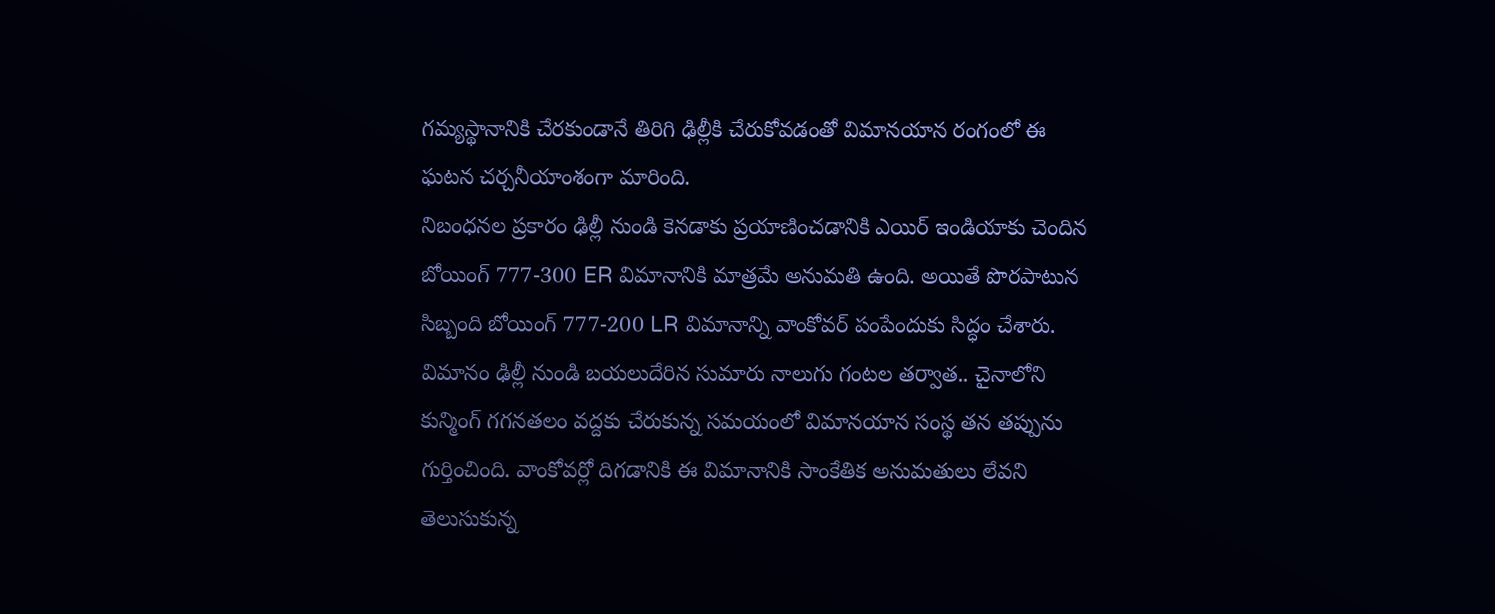గమ్యస్థానానికి చేరకుండానే తిరిగి ఢిల్లీకి చేరుకోవడంతో విమానయాన రంగంలో ఈ ఘటన చర్చనీయాంశంగా మారింది.
నిబంధనల ప్రకారం ఢిల్లీ నుండి కెనడాకు ప్రయాణించడానికి ఎయిర్ ఇండియాకు చెందిన బోయింగ్ 777-300 ER విమానానికి మాత్రమే అనుమతి ఉంది. అయితే పొరపాటున సిబ్బంది బోయింగ్ 777-200 LR విమానాన్ని వాంకోవర్ పంపేందుకు సిద్ధం చేశారు. విమానం ఢిల్లీ నుండి బయలుదేరిన సుమారు నాలుగు గంటల తర్వాత.. చైనాలోని కున్మింగ్ గగనతలం వద్దకు చేరుకున్న సమయంలో విమానయాన సంస్థ తన తప్పును గుర్తించింది. వాంకోవర్లో దిగడానికి ఈ విమానానికి సాంకేతిక అనుమతులు లేవని తెలుసుకున్న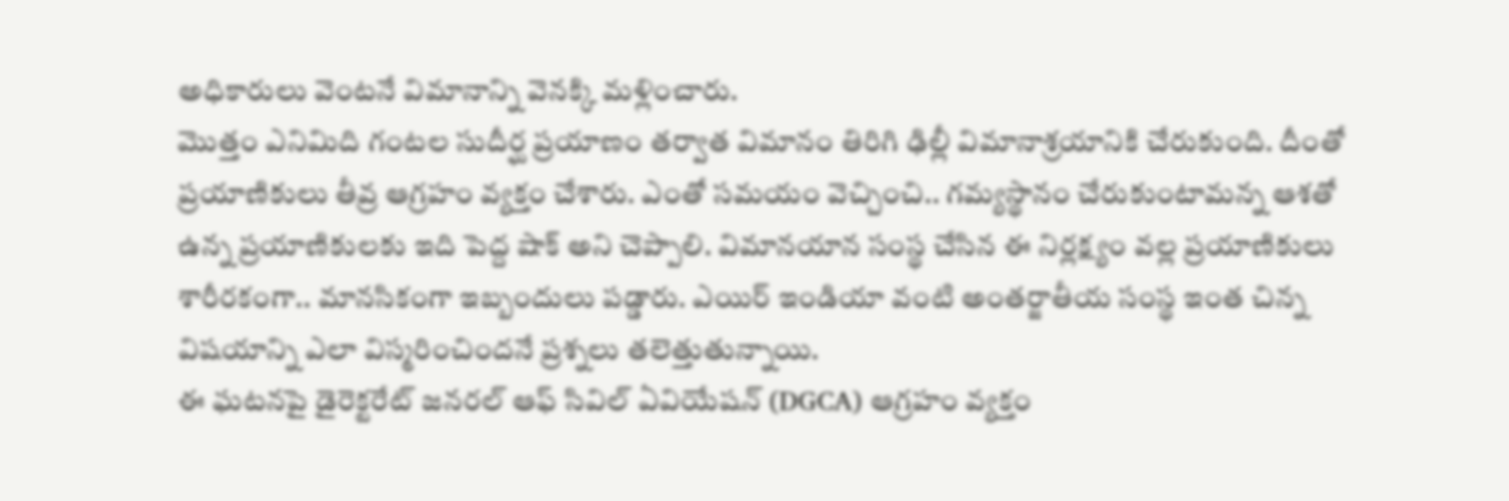అధికారులు వెంటనే విమానాన్ని వెనక్కి మళ్లించారు.
మొత్తం ఎనిమిది గంటల సుదీర్ఘ ప్రయాణం తర్వాత విమానం తిరిగి ఢిల్లీ విమానాశ్రయానికి చేరుకుంది. దీంతో ప్రయాణికులు తీవ్ర ఆగ్రహం వ్యక్తం చేశారు. ఎంతో సమయం వెచ్చించి.. గమ్యస్థానం చేరుకుంటామన్న ఆశతో ఉన్న ప్రయాణికులకు ఇది పెద్ద షాక్ అని చెప్పాలి. విమానయాన సంస్థ చేసిన ఈ నిర్లక్ష్యం వల్ల ప్రయాణికులు శారీరకంగా.. మానసికంగా ఇబ్బందులు పడ్డారు. ఎయిర్ ఇండియా వంటి అంతర్జాతీయ సంస్థ ఇంత చిన్న విషయాన్ని ఎలా విస్మరించిందనే ప్రశ్నలు తలెత్తుతున్నాయి.
ఈ ఘటనపై డైరెక్టరేట్ జనరల్ ఆఫ్ సివిల్ ఏవియేషన్ (DGCA) ఆగ్రహం వ్యక్తం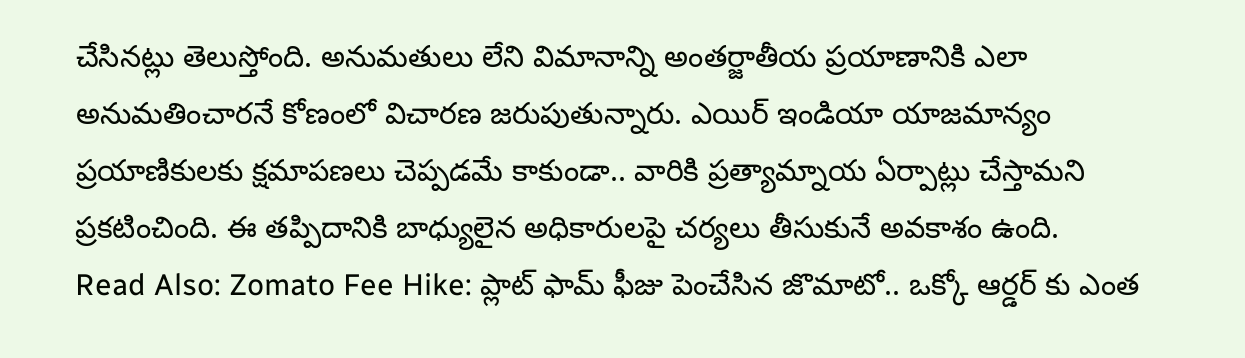చేసినట్లు తెలుస్తోంది. అనుమతులు లేని విమానాన్ని అంతర్జాతీయ ప్రయాణానికి ఎలా అనుమతించారనే కోణంలో విచారణ జరుపుతున్నారు. ఎయిర్ ఇండియా యాజమాన్యం ప్రయాణికులకు క్షమాపణలు చెప్పడమే కాకుండా.. వారికి ప్రత్యామ్నాయ ఏర్పాట్లు చేస్తామని ప్రకటించింది. ఈ తప్పిదానికి బాధ్యులైన అధికారులపై చర్యలు తీసుకునే అవకాశం ఉంది.
Read Also: Zomato Fee Hike: ప్లాట్ ఫామ్ ఫీజు పెంచేసిన జొమాటో.. ఒక్కో ఆర్డర్ కు ఎంత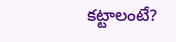కట్టాలంటే?